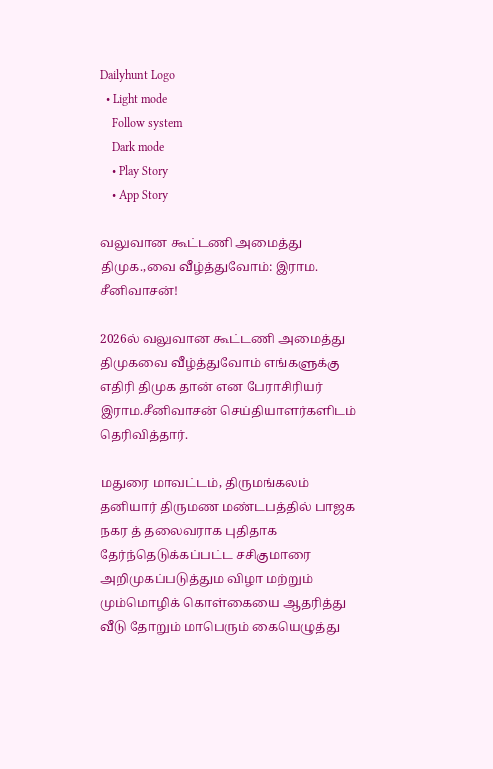Dailyhunt Logo
  • Light mode
    Follow system
    Dark mode
    • Play Story
    • App Story

வலுவான கூட்டணி அமைத்து திமுக.,வை வீழ்த்துவோம்: இராம. சீனிவாசன்!

2026ல் வலுவான கூட்டணி அமைத்து திமுகவை வீழ்த்துவோம் எங்களுக்கு எதிரி திமுக தான் என பேராசிரியர் இராம.சீனிவாசன் செய்தியாளர்களிடம் தெரிவித்தார்.

மதுரை மாவட்டம், திருமங்கலம் தனியார் திருமண மண்டபத்தில் பாஜக நகர த் தலைவராக புதிதாக தேர்ந்தெடுக்கப்பட்ட சசிகுமாரை அறிமுகப்படுத்தும விழா மற்றும் மும்மொழிக் கொள்கையை ஆதரித்து வீடு தோறும் மாபெரும் கையெழுத்து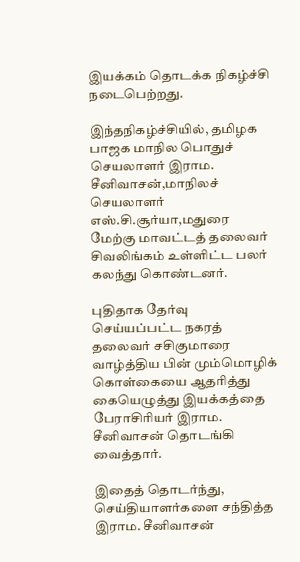இயக்கம் தொடக்க நிகழ்ச்சி நடைபெற்றது.

இந்தநிகழ்ச்சியில், தமிழக பாஜக மாநில பொதுச் செயலாளர் இராம. சீனிவாசன்,மாநிலச் செயலாளர் எஸ்.சி.சூர்யா,மதுரை மேற்கு மாவட்டத் தலைவர் சிவலிங்கம் உள்ளிட்ட பலர் கலந்து கொண்டனர்.

புதிதாக தேர்வு செய்யப்பட்ட நகரத் தலைவர் சசிகுமாரை வாழ்த்திய பின் மும்மொழிக் கொள்கையை ஆதரித்து கையெழுத்து இயக்கத்தை பேராசிரியர் இராம. சீனிவாசன் தொடங்கி வைத்தார்.

இதைத் தொடர்ந்து, செய்தியாளர்களை சந்தித்த இராம. சீனிவாசன்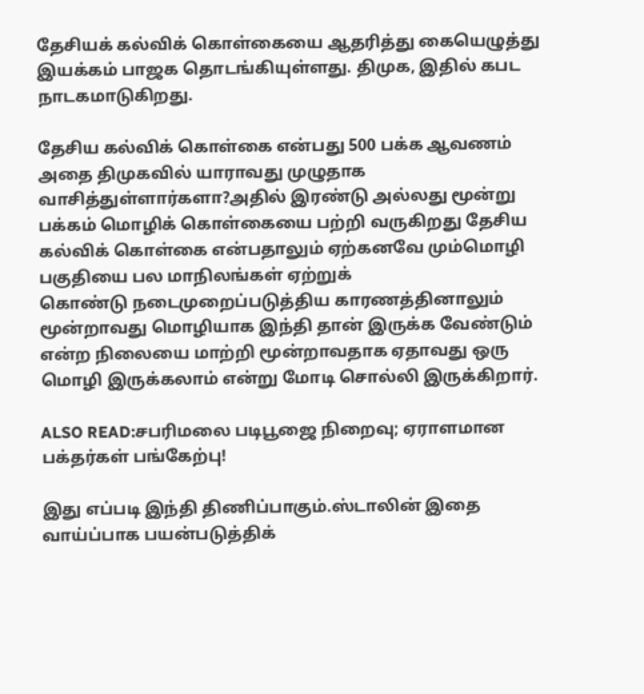தேசியக் கல்விக் கொள்கையை ஆதரித்து கையெழுத்து இயக்கம் பாஜக தொடங்கியுள்ளது. திமுக, இதில் கபட நாடகமாடுகிறது.

தேசிய கல்விக் கொள்கை என்பது 500 பக்க ஆவணம் அதை திமுகவில் யாராவது முழுதாக வாசித்துள்ளார்களா?அதில் இரண்டு அல்லது மூன்று பக்கம் மொழிக் கொள்கையை பற்றி வருகிறது தேசிய கல்விக் கொள்கை என்பதாலும் ஏற்கனவே மும்மொழி பகுதியை பல மாநிலங்கள் ஏற்றுக்
கொண்டு நடைமுறைப்படுத்திய காரணத்தினாலும் மூன்றாவது மொழியாக இந்தி தான் இருக்க வேண்டும் என்ற நிலையை மாற்றி மூன்றாவதாக ஏதாவது ஒரு மொழி இருக்கலாம் என்று மோடி சொல்லி இருக்கிறார்.

ALSO READ:சபரிமலை படிபூஜை நிறைவு; ஏராளமான பக்தர்கள் பங்கேற்பு!

இது எப்படி இந்தி திணிப்பாகும்.ஸ்டாலின் இதை வாய்ப்பாக பயன்படுத்திக்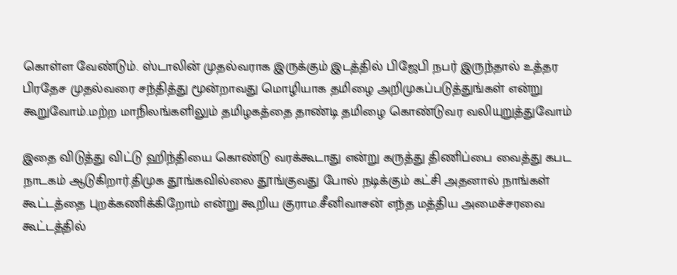கொள்ள வேண்டும். ஸ்டாலின் முதல்வராக இருக்கும் இடத்தில் பிஜேபி நபர் இருந்தால் உத்தர பிரதேச முதல்வரை சந்தித்து மூன்றாவது மொழியாக தமிழை அறிமுகப்படுத்துங்கள் என்று கூறுவோம்.மற்ற மாநிலங்களிலும் தமிழகத்தை தாண்டி தமிழை கொண்டுவர வலியுறுத்துவோம்

இதை விடுத்து விட்டு ஹிந்தியை கொண்டு வரக்கூடாது என்று கருத்து திணிப்பை வைத்து கபட நாடகம் ஆடுகிறார்.திமுக தூங்கவில்லை தூங்குவது போல் நடிக்கும் கட்சி அதனால் நாங்கள் கூட்டத்தை புறக்கணிக்கிறோம் என்று கூறிய குராம.சீனிவாசன் எந்த மத்திய அமைச்சரவை கூட்டத்தில்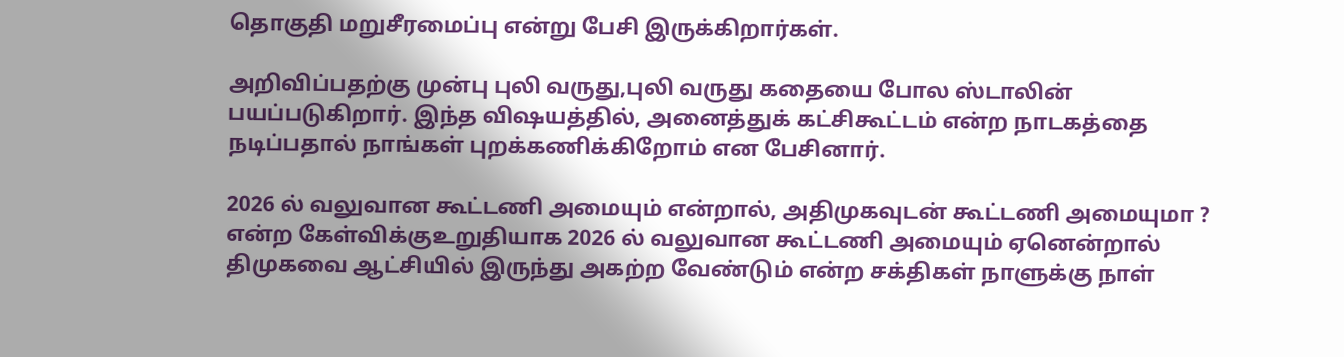தொகுதி மறுசீரமைப்பு என்று பேசி இருக்கிறார்கள்.

அறிவிப்பதற்கு முன்பு புலி வருது,புலி வருது கதையை போல ஸ்டாலின் பயப்படுகிறார். இந்த விஷயத்தில், அனைத்துக் கட்சிகூட்டம் என்ற நாடகத்தை நடிப்பதால் நாங்கள் புறக்கணிக்கிறோம் என பேசினார்.

2026 ல் வலுவான கூட்டணி அமையும் என்றால், அதிமுகவுடன் கூட்டணி அமையுமா ? என்ற கேள்விக்குஉறுதியாக 2026 ல் வலுவான கூட்டணி அமையும் ஏனென்றால் திமுகவை ஆட்சியில் இருந்து அகற்ற வேண்டும் என்ற சக்திகள் நாளுக்கு நாள்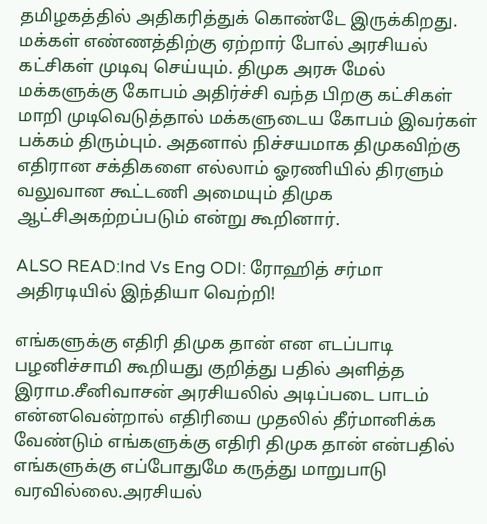தமிழகத்தில் அதிகரித்துக் கொண்டே இருக்கிறது. மக்கள் எண்ணத்திற்கு ஏற்றார் போல் அரசியல் கட்சிகள் முடிவு செய்யும். திமுக அரசு மேல் மக்களுக்கு கோபம் அதிர்ச்சி வந்த பிறகு கட்சிகள் மாறி முடிவெடுத்தால் மக்களுடைய கோபம் இவர்கள் பக்கம் திரும்பும். அதனால் நிச்சயமாக திமுகவிற்கு எதிரான சக்திகளை எல்லாம் ஓரணியில் திரளும் வலுவான கூட்டணி அமையும் திமுக ஆட்சிஅகற்றப்படும் என்று கூறினார்.

ALSO READ:Ind Vs Eng ODI: ரோஹித் சர்மா அதிரடியில் இந்தியா வெற்றி!

எங்களுக்கு எதிரி திமுக தான் என எடப்பாடி பழனிச்சாமி கூறியது குறித்து பதில் அளித்த இராம.சீனிவாசன் அரசியலில் அடிப்படை பாடம் என்னவென்றால் எதிரியை முதலில் தீர்மானிக்க வேண்டும் எங்களுக்கு எதிரி திமுக தான் என்பதில் எங்களுக்கு எப்போதுமே கருத்து மாறுபாடு வரவில்லை.அரசியல்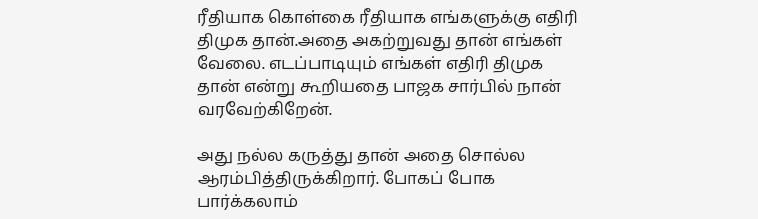ரீதியாக கொள்கை ரீதியாக எங்களுக்கு எதிரி திமுக தான்.அதை அகற்றுவது தான் எங்கள் வேலை. எடப்பாடியும் எங்கள் எதிரி திமுக தான் என்று கூறியதை பாஜக சார்பில் நான் வரவேற்கிறேன்.

அது நல்ல கருத்து தான் அதை சொல்ல ஆரம்பித்திருக்கிறார். போகப் போக பார்க்கலாம்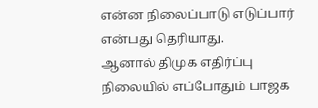என்ன நிலைப்பாடு எடுப்பார் என்பது தெரியாது.
ஆனால் திமுக எதிர்ப்பு நிலையில் எப்போதும் பாஜக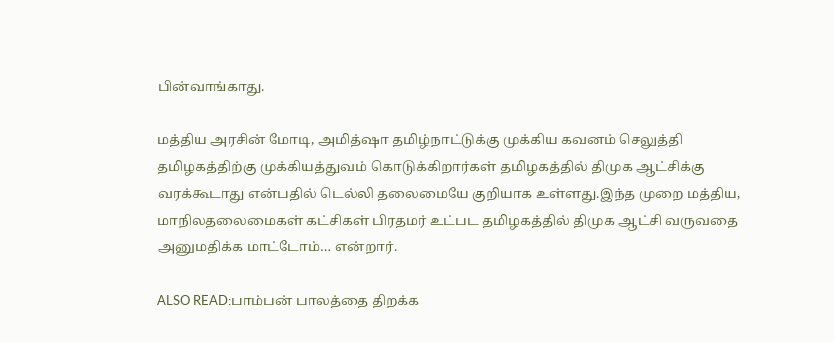பின்வாங்காது.

மத்திய அரசின் மோடி, அமித்ஷா தமிழ்நாட்டுக்கு முக்கிய கவனம் செலுத்தி தமிழகத்திற்கு முக்கியத்துவம் கொடுக்கிறார்கள் தமிழகத்தில் திமுக ஆட்சிக்கு வரக்கூடாது என்பதில் டெல்லி தலைமையே குறியாக உள்ளது.இந்த முறை மத்திய, மாநிலதலைமைகள் கட்சிகள் பிரதமர் உட்பட தமிழகத்தில் திமுக ஆட்சி வருவதை அனுமதிக்க மாட்டோம்… என்றார்.

ALSO READ:பாம்பன் பாலத்தை திறக்க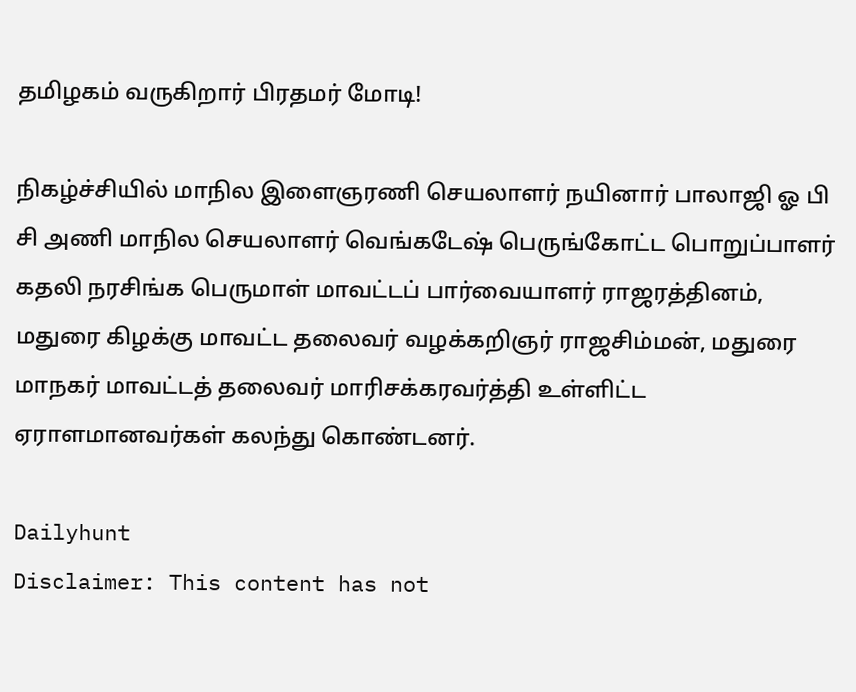தமிழகம் வருகிறார் பிரதமர் மோடி!

நிகழ்ச்சியில் மாநில இளைஞரணி செயலாளர் நயினார் பாலாஜி ஓ பி சி அணி மாநில செயலாளர் வெங்கடேஷ் பெருங்கோட்ட பொறுப்பாளர் கதலி நரசிங்க பெருமாள் மாவட்டப் பார்வையாளர் ராஜரத்தினம், மதுரை கிழக்கு மாவட்ட தலைவர் வழக்கறிஞர் ராஜசிம்மன், மதுரை மாநகர் மாவட்டத் தலைவர் மாரிசக்கரவர்த்தி உள்ளிட்ட ஏராளமானவர்கள் கலந்து கொண்டனர்.

Dailyhunt
Disclaimer: This content has not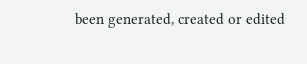been generated, created or edited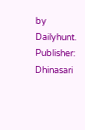by Dailyhunt. Publisher: Dhinasari